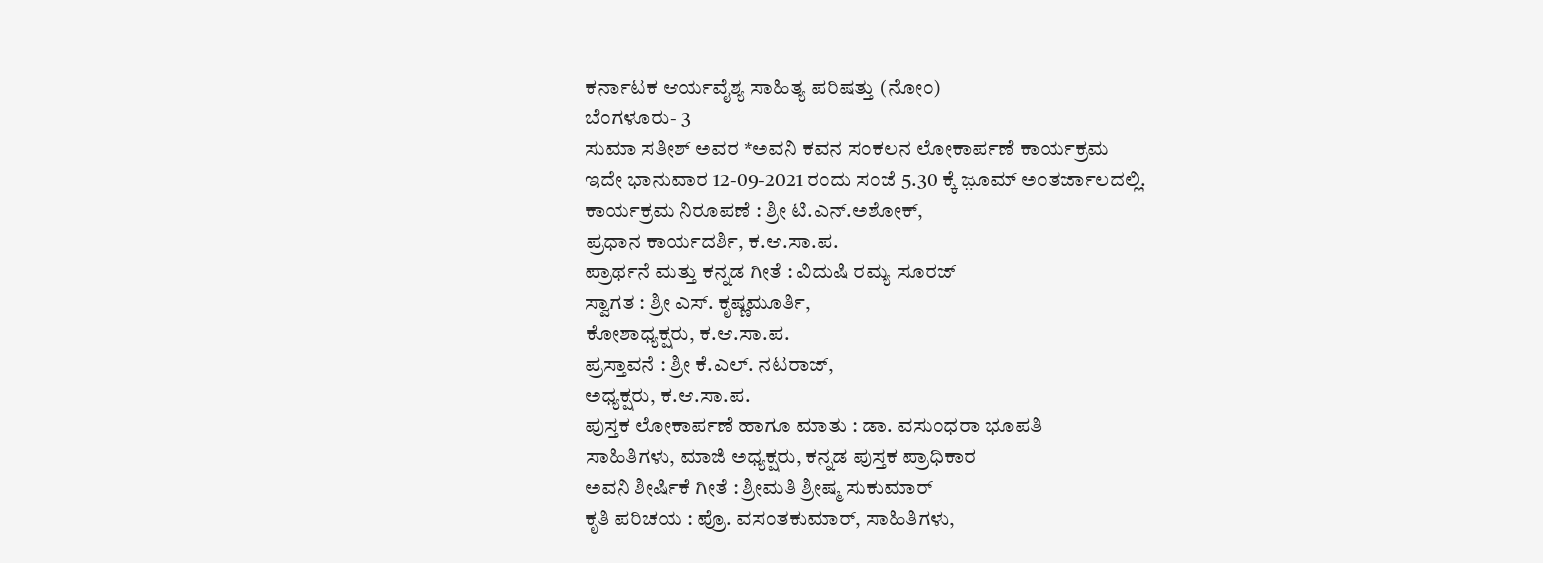ಕರ್ನಾಟಕ ಆರ್ಯವೈಶ್ಯ ಸಾಹಿತ್ಯ ಪರಿಷತ್ತು (ನೋಂ)
ಬೆಂಗಳೂರು- 3
ಸುಮಾ ಸತೀಶ್ ಅವರ *ಅವನಿ ಕವನ ಸಂಕಲನ ಲೋಕಾರ್ಪಣೆ ಕಾರ್ಯಕ್ರಮ
ಇದೇ ಭಾನುವಾರ 12-09-2021 ರಂದು ಸಂಜೆ 5.30 ಕ್ಕೆ ಜ಼ೂಮ್ ಅಂತರ್ಜಾಲದಲ್ಲಿ.
ಕಾರ್ಯಕ್ರಮ ನಿರೂಪಣೆ : ಶ್ರೀ ಟಿ.ಎನ್.ಅಶೋಕ್,
ಪ್ರಧಾನ ಕಾರ್ಯದರ್ಶಿ, ಕ.ಆ.ಸಾ.ಪ.
ಪ್ರಾರ್ಥನೆ ಮತ್ತು ಕನ್ನಡ ಗೀತೆ : ವಿದುಷಿ ರಮ್ಯ ಸೂರಜ್
ಸ್ವಾಗತ : ಶ್ರೀ ಎಸ್. ಕೃಷ್ಣಮೂರ್ತಿ,
ಕೋಶಾಧ್ಯಕ್ಷರು, ಕ.ಆ.ಸಾ.ಪ.
ಪ್ರಸ್ತಾವನೆ : ಶ್ರೀ ಕೆ.ಎಲ್. ನಟರಾಜ್,
ಅಧ್ಯಕ್ಷರು, ಕ.ಆ.ಸಾ.ಪ.
ಪುಸ್ತಕ ಲೋಕಾರ್ಪಣೆ ಹಾಗೂ ಮಾತು : ಡಾ. ವಸುಂಧರಾ ಭೂಪತಿ
ಸಾಹಿತಿಗಳು, ಮಾಜಿ ಅಧ್ಯಕ್ಷರು, ಕನ್ನಡ ಪುಸ್ತಕ ಪ್ರಾಧಿಕಾರ
ಅವನಿ ಶೀರ್ಷಿಕೆ ಗೀತೆ : ಶ್ರೀಮತಿ ಶ್ರೀಷ್ಮ ಸುಕುಮಾರ್
ಕೃತಿ ಪರಿಚಯ : ಪ್ರೊ. ವಸಂತಕುಮಾರ್, ಸಾಹಿತಿಗಳು,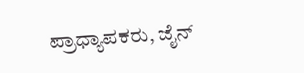ಪ್ರಾಧ್ಯಾಪಕರು, ಜೈನ್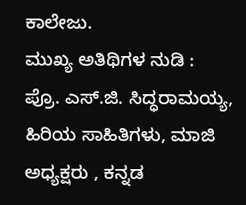ಕಾಲೇಜು.
ಮುಖ್ಯ ಅತಿಥಿಗಳ ನುಡಿ : ಪ್ರೊ. ಎಸ್.ಜಿ. ಸಿದ್ಧರಾಮಯ್ಯ, ಹಿರಿಯ ಸಾಹಿತಿಗಳು, ಮಾಜಿ ಅಧ್ಯಕ್ಷರು , ಕನ್ನಡ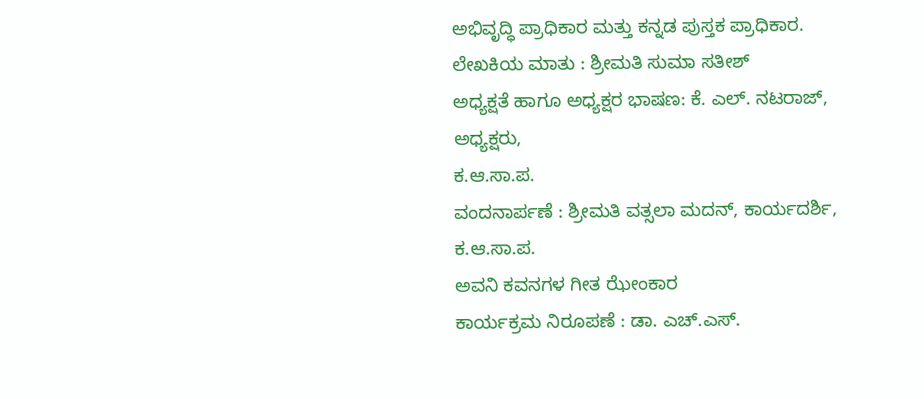ಅಭಿವೃದ್ಧಿ ಪ್ರಾಧಿಕಾರ ಮತ್ತು ಕನ್ನಡ ಪುಸ್ತಕ ಪ್ರಾಧಿಕಾರ.
ಲೇಖಕಿಯ ಮಾತು : ಶ್ರೀಮತಿ ಸುಮಾ ಸತೀಶ್
ಅಧ್ಯಕ್ಷತೆ ಹಾಗೂ ಅಧ್ಯಕ್ಷರ ಭಾಷಣ: ಕೆ. ಎಲ್. ನಟರಾಜ್,
ಅಧ್ಯಕ್ಷರು,
ಕ.ಆ.ಸಾ.ಪ.
ವಂದನಾರ್ಪಣೆ : ಶ್ರೀಮತಿ ವತ್ಸಲಾ ಮದನ್, ಕಾರ್ಯದರ್ಶಿ, ಕ.ಆ.ಸಾ.ಪ.
ಅವನಿ ಕವನಗಳ ಗೀತ ಝೇಂಕಾರ
ಕಾರ್ಯಕ್ರಮ ನಿರೂಪಣೆ : ಡಾ. ಎಚ್.ಎಸ್.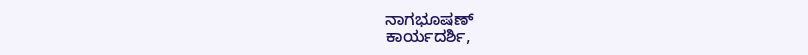ನಾಗಭೂಷಣ್
ಕಾರ್ಯದರ್ಶಿ,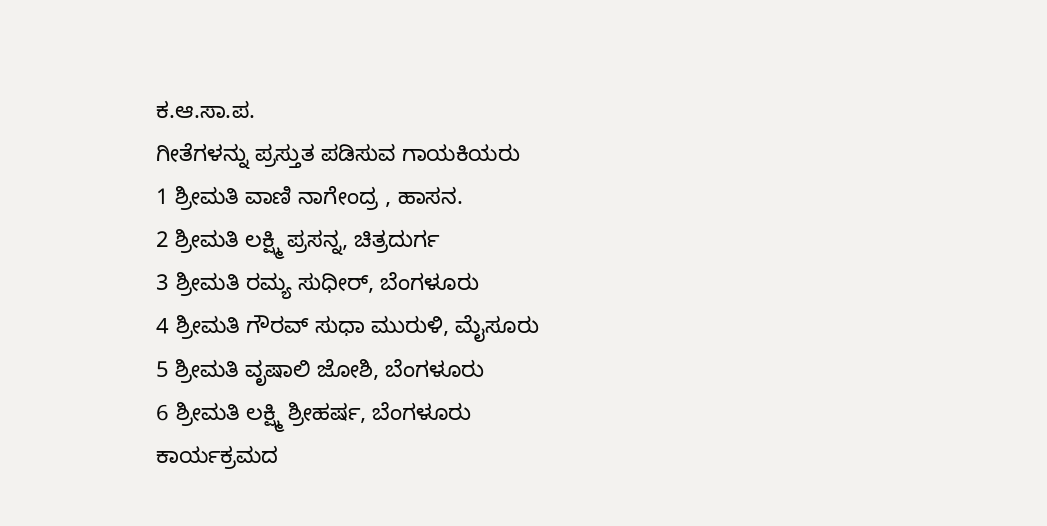ಕ.ಆ.ಸಾ.ಪ.
ಗೀತೆಗಳನ್ನು ಪ್ರಸ್ತುತ ಪಡಿಸುವ ಗಾಯಕಿಯರು
1 ಶ್ರೀಮತಿ ವಾಣಿ ನಾಗೇಂದ್ರ , ಹಾಸನ.
2 ಶ್ರೀಮತಿ ಲಕ್ಷ್ಮಿ ಪ್ರಸನ್ನ, ಚಿತ್ರದುರ್ಗ
3 ಶ್ರೀಮತಿ ರಮ್ಯ ಸುಧೀರ್, ಬೆಂಗಳೂರು
4 ಶ್ರೀಮತಿ ಗೌರವ್ ಸುಧಾ ಮುರುಳಿ, ಮೈಸೂರು
5 ಶ್ರೀಮತಿ ವೃಷಾಲಿ ಜೋಶಿ, ಬೆಂಗಳೂರು
6 ಶ್ರೀಮತಿ ಲಕ್ಷ್ಮಿ ಶ್ರೀಹರ್ಷ, ಬೆಂಗಳೂರು
ಕಾರ್ಯಕ್ರಮದ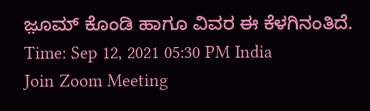ಜ಼ೂಮ್ ಕೊಂಡಿ ಹಾಗೂ ವಿವರ ಈ ಕೆಳಗಿನಂತಿದೆ.
Time: Sep 12, 2021 05:30 PM India
Join Zoom Meeting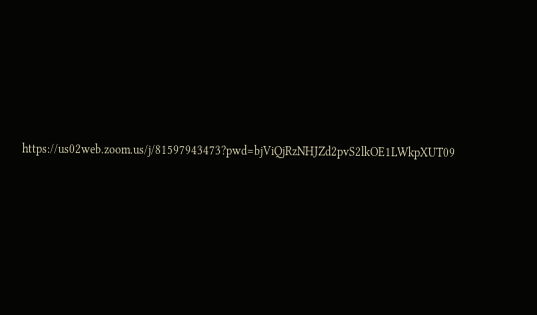https://us02web.zoom.us/j/81597943473?pwd=bjViQjRzNHJZd2pvS2lkOE1LWkpXUT09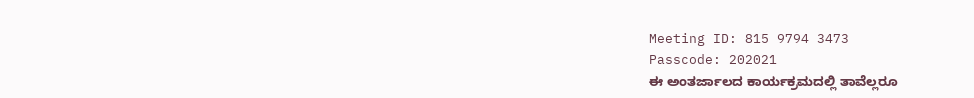Meeting ID: 815 9794 3473
Passcode: 202021
ಈ ಅಂತರ್ಜಾಲದ ಕಾರ್ಯಕ್ರಮದಲ್ಲಿ ತಾವೆಲ್ಲರೂ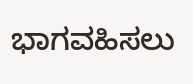ಭಾಗವಹಿಸಲು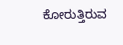ಕೋರುತ್ತಿರುವ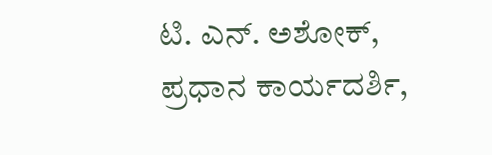ಟಿ. ಎನ್. ಅಶೋಕ್,
ಪ್ರಧಾನ ಕಾರ್ಯದರ್ಶಿ,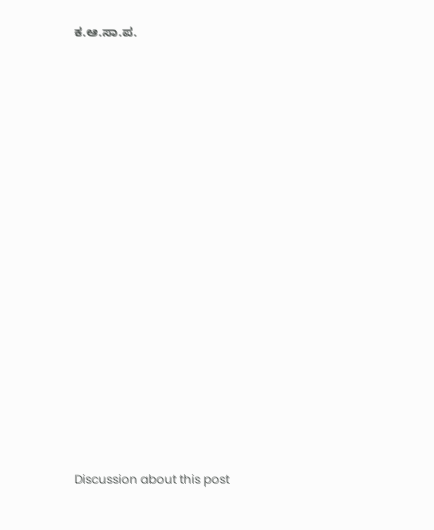ಕ.ಆ.ಸಾ.ಪ.

























Discussion about this post